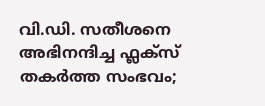വി.ഡി. സതീശനെ അഭിനന്ദിച്ച ഫ്ലക്സ് തകർത്ത സംഭവം;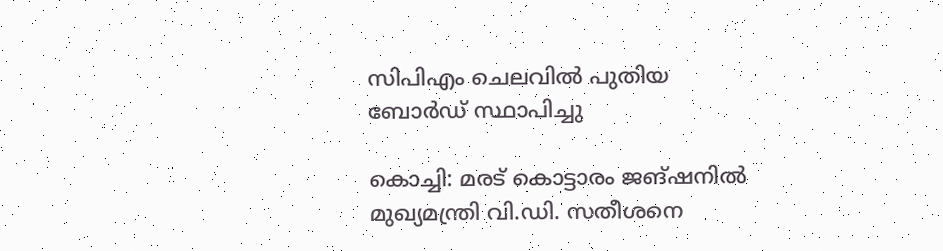സിപിഎം ചെലവിൽ പുതിയ ബോർഡ് സ്ഥാപിച്ചു

കൊച്ചി: മരട് കൊട്ടാരം ജങ്ഷനിൽ മുഖ്യമന്ത്രി വി.ഡി. സതീശനെ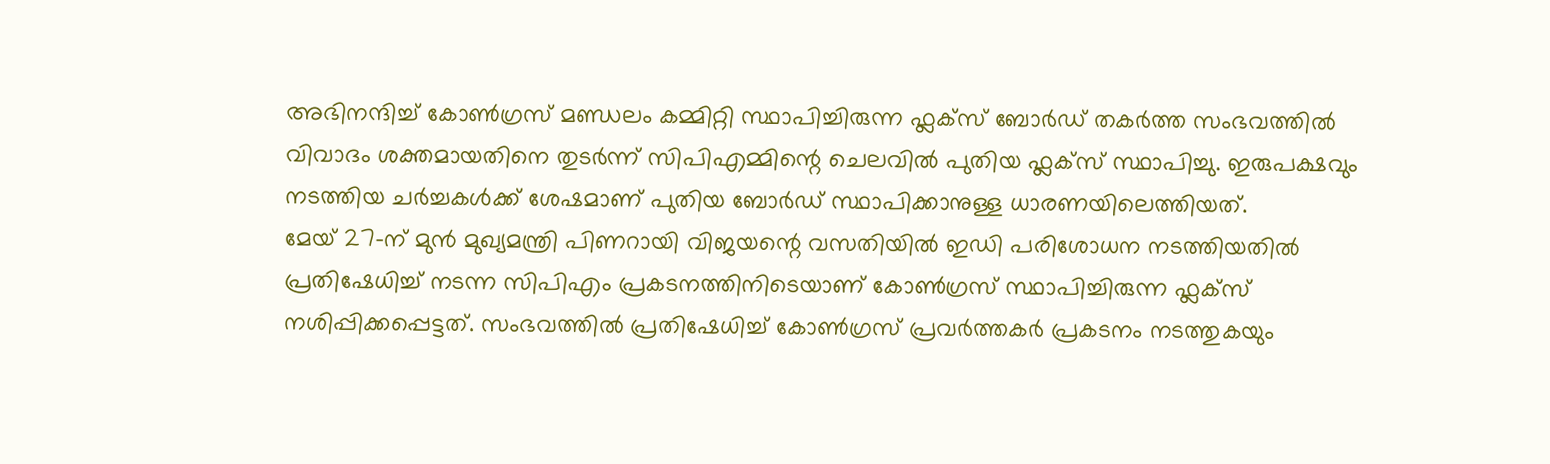അഭിനന്ദിച്ച് കോൺഗ്രസ് മണ്ഡലം കമ്മിറ്റി സ്ഥാപിച്ചിരുന്ന ഫ്ലക്സ് ബോർഡ് തകർത്ത സംഭവത്തിൽ വിവാദം ശക്തമായതിനെ തുടർന്ന് സിപിഎമ്മിന്റെ ചെലവിൽ പുതിയ ഫ്ലക്സ് സ്ഥാപിച്ചു. ഇരുപക്ഷവും നടത്തിയ ചർച്ചകൾക്ക് ശേഷമാണ് പുതിയ ബോർഡ് സ്ഥാപിക്കാനുള്ള ധാരണയിലെത്തിയത്.
മേയ് 27-ന് മുൻ മുഖ്യമന്ത്രി പിണറായി വിജയന്റെ വസതിയിൽ ഇഡി പരിശോധന നടത്തിയതിൽ പ്രതിഷേധിച്ച് നടന്ന സിപിഎം പ്രകടനത്തിനിടെയാണ് കോൺഗ്രസ് സ്ഥാപിച്ചിരുന്ന ഫ്ലക്സ് നശിപ്പിക്കപ്പെട്ടത്. സംഭവത്തിൽ പ്രതിഷേധിച്ച് കോൺഗ്രസ് പ്രവർത്തകർ പ്രകടനം നടത്തുകയും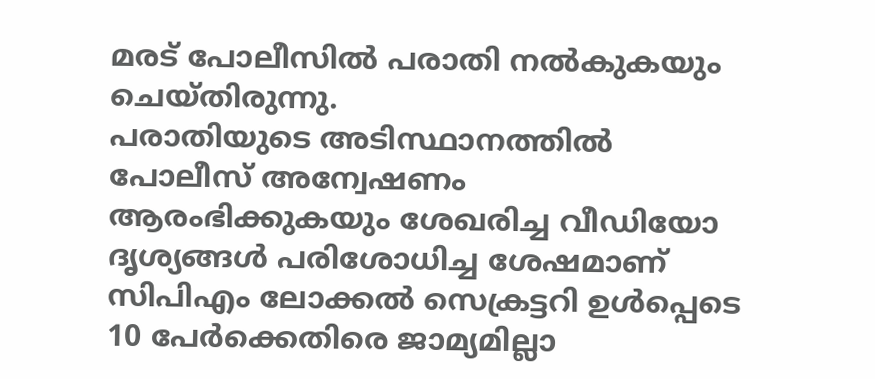മരട് പോലീസിൽ പരാതി നൽകുകയും ചെയ്തിരുന്നു.
പരാതിയുടെ അടിസ്ഥാനത്തിൽ പോലീസ് അന്വേഷണം ആരംഭിക്കുകയും ശേഖരിച്ച വീഡിയോ ദൃശ്യങ്ങൾ പരിശോധിച്ച ശേഷമാണ് സിപിഎം ലോക്കൽ സെക്രട്ടറി ഉൾപ്പെടെ 10 പേർക്കെതിരെ ജാമ്യമില്ലാ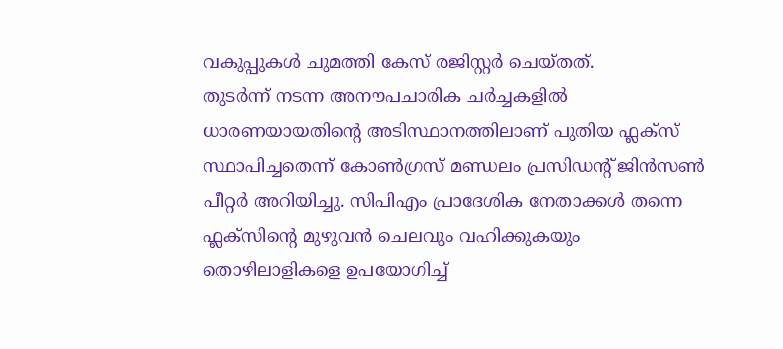വകുപ്പുകൾ ചുമത്തി കേസ് രജിസ്റ്റർ ചെയ്തത്.
തുടർന്ന് നടന്ന അനൗപചാരിക ചർച്ചകളിൽ ധാരണയായതിന്റെ അടിസ്ഥാനത്തിലാണ് പുതിയ ഫ്ലക്സ് സ്ഥാപിച്ചതെന്ന് കോൺഗ്രസ് മണ്ഡലം പ്രസിഡന്റ് ജിൻസൺ പീറ്റർ അറിയിച്ചു. സിപിഎം പ്രാദേശിക നേതാക്കൾ തന്നെ ഫ്ലക്സിന്റെ മുഴുവൻ ചെലവും വഹിക്കുകയും തൊഴിലാളികളെ ഉപയോഗിച്ച്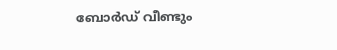ബോർഡ് വീണ്ടും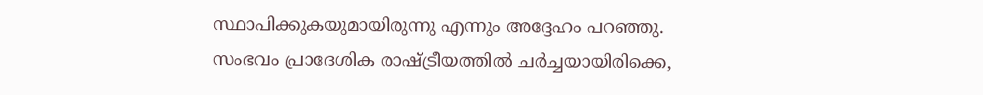സ്ഥാപിക്കുകയുമായിരുന്നു എന്നും അദ്ദേഹം പറഞ്ഞു.
സംഭവം പ്രാദേശിക രാഷ്ട്രീയത്തിൽ ചർച്ചയായിരിക്കെ,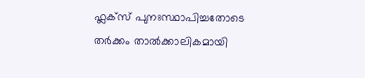ഫ്ലക്സ് പുനഃസ്ഥാപിച്ചതോടെ തർക്കം താൽക്കാലികമായി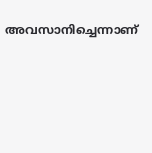അവസാനിച്ചെന്നാണ്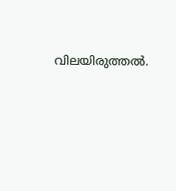വിലയിരുത്തൽ.